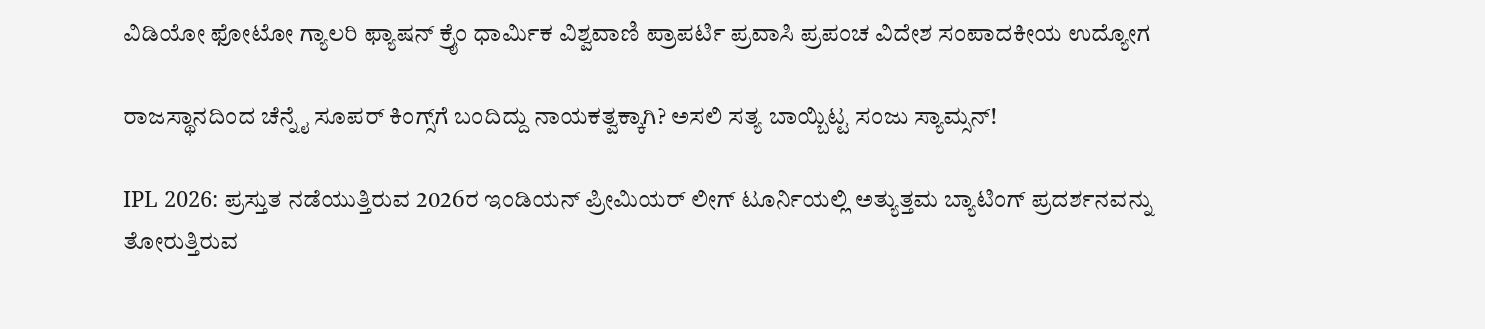ವಿಡಿಯೋ ಫೋಟೋ ಗ್ಯಾಲರಿ ಫ್ಯಾಷನ್ ಕ್ರೈಂ ಧಾರ್ಮಿಕ ವಿಶ್ವವಾಣಿ ಪ್ರಾಪರ್ಟಿ ಪ್ರವಾಸಿ ಪ್ರಪಂಚ ವಿದೇಶ ಸಂಪಾದಕೀಯ ಉದ್ಯೋಗ

ರಾಜಸ್ಥಾನದಿಂದ ಚೆನ್ನೈ ಸೂಪರ್‌ ಕಿಂಗ್ಸ್‌ಗೆ ಬಂದಿದ್ದು ನಾಯಕತ್ವಕ್ಕಾಗಿ? ಅಸಲಿ ಸತ್ಯ ಬಾಯ್ಬಿಟ್ಟ ಸಂಜು ಸ್ಯಾಮ್ಸನ್‌!

IPL 2026: ಪ್ರಸ್ತುತ ನಡೆಯುತ್ತಿರುವ 2026ರ ಇಂಡಿಯನ್‌ ಪ್ರೀಮಿಯರ್‌ ಲೀಗ್‌ ಟೂರ್ನಿಯಲ್ಲಿ ಅತ್ಯುತ್ತಮ ಬ್ಯಾಟಿಂಗ್‌ ಪ್ರದರ್ಶನವನ್ನು ತೋರುತ್ತಿರುವ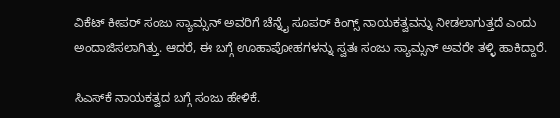ವಿಕೆಟ್‌ ಕೀಪರ್‌ ಸಂಜು ಸ್ಯಾಮ್ಸನ್‌ ಅವರಿಗೆ ಚೆನ್ನೈ ಸೂಪರ್‌ ಕಿಂಗ್ಸ್‌ ನಾಯಕತ್ವವನ್ನು ನೀಡಲಾಗುತ್ತದೆ ಎಂದು ಅಂದಾಜಿಸಲಾಗಿತ್ತು. ಆದರೆ, ಈ ಬಗ್ಗೆ ಊಹಾಪೋಹಗಳನ್ನು ಸ್ವತಃ ಸಂಜು ಸ್ಯಾಮ್ಸನ್‌ ಅವರೇ ತಳ್ಳಿ ಹಾಕಿದ್ದಾರೆ.

ಸಿಎಸ್‌ಕೆ ನಾಯಕತ್ವದ ಬಗ್ಗೆ ಸಂಜು ಹೇಳಿಕೆ.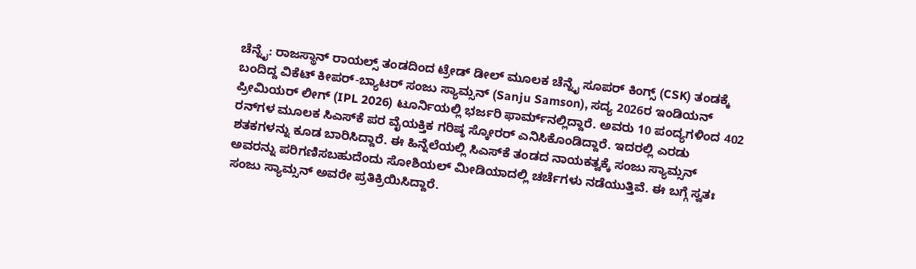ಚೆನ್ನೈ: ರಾಜಸ್ಥಾನ್‌ ರಾಯಲ್ಸ್‌ ತಂಡದಿಂದ ಟ್ರೇಡ್‌ ಡೀಲ್‌ ಮೂಲಕ ಚೆನ್ನೈ ಸೂಪರ್‌ ಕಿಂಗ್ಸ್‌ (CSK) ತಂಡಕ್ಕೆ ಬಂದಿದ್ದ ವಿಕೆಟ್‌ ಕೀಪರ್‌-ಬ್ಯಾಟರ್‌ ಸಂಜು ಸ್ಯಾಮ್ಸನ್‌ (Sanju Samson), ಸದ್ಯ 2026ರ ಇಂಡಿಯನ್‌ ಪ್ರೀಮಿಯರ್‌ ಲೀಗ್‌ (IPL 2026) ಟೂರ್ನಿಯಲ್ಲಿ ಭರ್ಜರಿ ಫಾರ್ಮ್‌ನಲ್ಲಿದ್ದಾರೆ. ಅವರು 10 ಪಂದ್ಯಗಳಿಂದ 402 ರನ್‌ಗಳ ಮೂಲಕ ಸಿಎಸ್‌ಕೆ ಪರ ವೈಯಕ್ತಿಕ ಗರಿಷ್ಠ ಸ್ಕೋರರ್‌ ಎನಿಸಿಕೊಂಡಿದ್ದಾರೆ. ಇದರಲ್ಲಿ ಎರಡು ಶತಕಗಳನ್ನು ಕೂಡ ಬಾರಿಸಿದ್ದಾರೆ. ಈ ಹಿನ್ನೆಲೆಯಲ್ಲಿ ಸಿಎಸ್‌ಕೆ ತಂಡದ ನಾಯಕತ್ವಕ್ಕೆ ಸಂಜು ಸ್ಯಾಮ್ಸನ್‌ ಅವರನ್ನು ಪರಿಗಣಿಸಬಹುದೆಂದು ಸೋಶಿಯಲ್‌ ಮೀಡಿಯಾದಲ್ಲಿ ಚರ್ಚೆಗಳು ನಡೆಯುತ್ತಿವೆ. ಈ ಬಗ್ಗೆ ಸ್ವತಃ ಸಂಜು ಸ್ಯಾಮ್ಸನ್‌ ಅವರೇ ಪ್ರತಿಕ್ರಿಯಿಸಿದ್ದಾರೆ.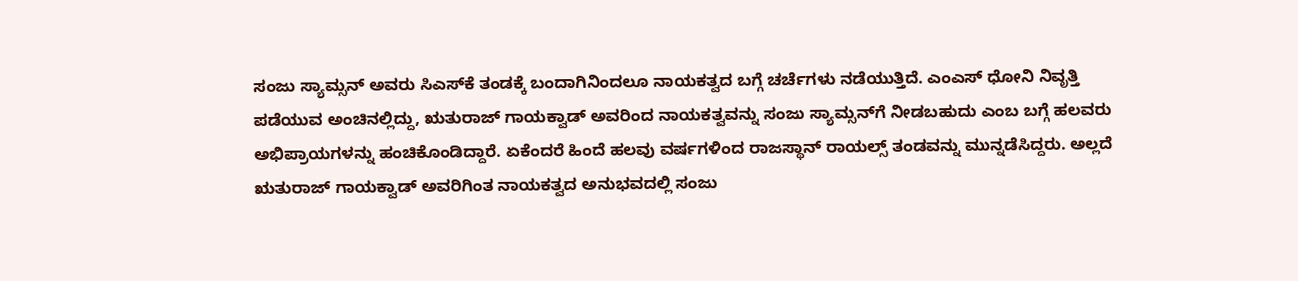ಸಂಜು ಸ್ಯಾಮ್ಸನ್‌ ಅವರು ಸಿಎಸ್‌ಕೆ ತಂಡಕ್ಕೆ ಬಂದಾಗಿನಿಂದಲೂ ನಾಯಕತ್ವದ ಬಗ್ಗೆ ಚರ್ಚೆಗಳು ನಡೆಯುತ್ತಿದೆ. ಎಂಎಸ್‌ ಧೋನಿ ನಿವೃತ್ತಿ ಪಡೆಯುವ ಅಂಚಿನಲ್ಲಿದ್ದು, ಋತುರಾಜ್‌ ಗಾಯಕ್ವಾಡ್‌ ಅವರಿಂದ ನಾಯಕತ್ವವನ್ನು ಸಂಜು ಸ್ಯಾಮ್ಸನ್‌ಗೆ ನೀಡಬಹುದು ಎಂಬ ಬಗ್ಗೆ ಹಲವರು ಅಭಿಪ್ರಾಯಗಳನ್ನು ಹಂಚಿಕೊಂಡಿದ್ದಾರೆ. ಏಕೆಂದರೆ ಹಿಂದೆ ಹಲವು ವರ್ಷಗಳಿಂದ ರಾಜಸ್ಥಾನ್‌ ರಾಯಲ್ಸ್‌ ತಂಡವನ್ನು ಮುನ್ನಡೆಸಿದ್ದರು. ಅಲ್ಲದೆ ಋತುರಾಜ್‌ ಗಾಯಕ್ವಾಡ್‌ ಅವರಿಗಿಂತ ನಾಯಕತ್ವದ ಅನುಭವದಲ್ಲಿ ಸಂಜು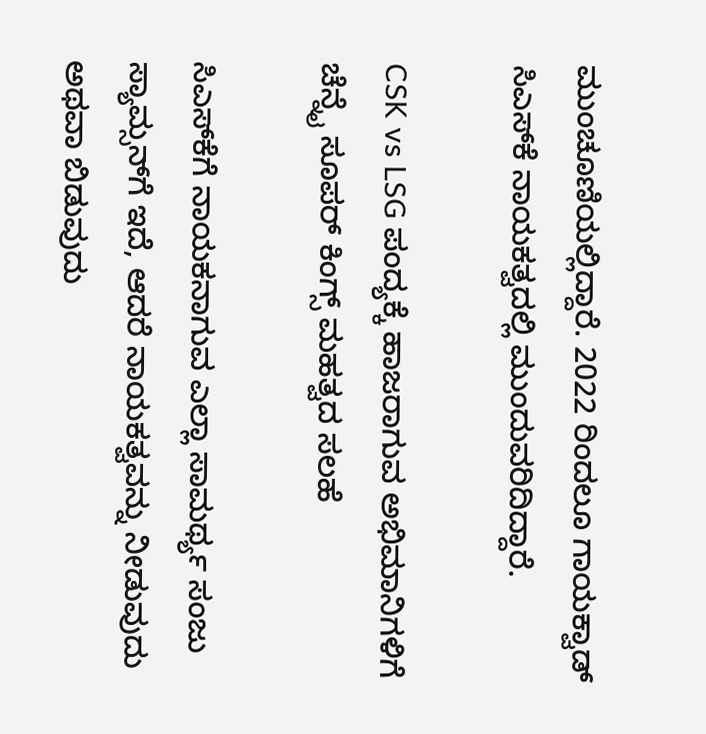ಮುಂಚೂಣಿಯಲ್ಲಿದ್ದಾರೆ. 2022 ರಿಂದಲೂ ಗಾಯಕ್ವಾಡ್‌ ಸಿಎಸ್‌ಕೆ ನಾಯಕತ್ವದಲ್ಲಿ ಮುಂದುವರಿದಿದ್ದಾರೆ.

CSK vs LSG ಪಂದ್ಯಕ್ಕೆ ಹಾಜರಾಗುವ ಅಭಿಮಾನಿಗಳಿಗೆ ಚೆನ್ನೈ ಸೂಪರ್ ಕಿಂಗ್ಸ್ ಮಹತ್ವದ ಸಲಹೆ

ಸಿಎಸ್‌ಕೆಗೆ ನಾಯಕನಾಗುವ ಎಲ್ಲಾ ಸಾಮರ್ಥ್ಯ ಸಂಜು ಸ್ಯಾಮ್ಸನ್‌ಗೆ ಇದೆ, ಆದರೆ ನಾಯಕತ್ವವನ್ನು ನೀಡುವುದು ಅಥವಾ ಬಿಡುವುದು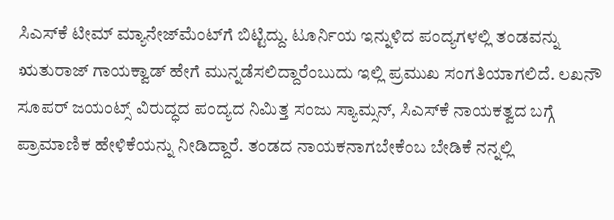ಸಿಎಸ್‌ಕೆ ಟೀಮ್‌ ಮ್ಯಾನೇಜ್‌ಮೆಂಟ್‌ಗೆ ಬಿಟ್ಟಿದ್ದು. ಟೂರ್ನಿಯ ಇನ್ನುಳಿದ ಪಂದ್ಯಗಳಲ್ಲಿ ತಂಡವನ್ನು ಋತುರಾಜ್‌ ಗಾಯಕ್ವಾಡ್‌ ಹೇಗೆ ಮುನ್ನಡೆಸಲಿದ್ದಾರೆಂಬುದು ಇಲ್ಲಿ ಪ್ರಮುಖ ಸಂಗತಿಯಾಗಲಿದೆ. ಲಖನೌ ಸೂಪರ್‌ ಜಯಂಟ್ಸ್‌ ವಿರುದ್ಧದ ಪಂದ್ಯದ ನಿಮಿತ್ತ ಸಂಜು ಸ್ಯಾಮ್ಸನ್‌, ಸಿಎಸ್‌ಕೆ ನಾಯಕತ್ವದ ಬಗ್ಗೆ ಪ್ರಾಮಾಣಿಕ ಹೇಳಿಕೆಯನ್ನು ನೀಡಿದ್ದಾರೆ. ತಂಡದ ನಾಯಕನಾಗಬೇಕೆಂಬ ಬೇಡಿಕೆ ನನ್ನಲ್ಲಿ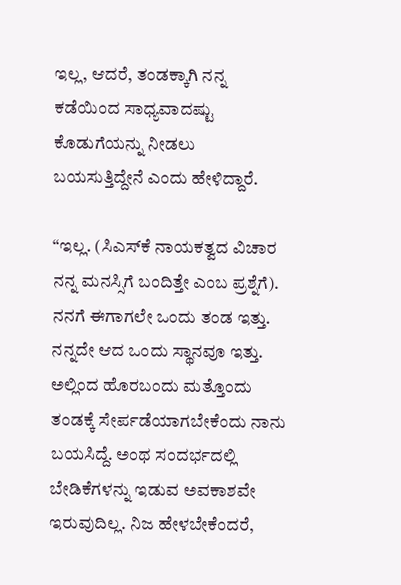ಇಲ್ಲ, ಆದರೆ, ತಂಡಕ್ಕಾಗಿ ನನ್ನ ಕಡೆಯಿಂದ ಸಾಧ್ಯವಾದಷ್ಟು ಕೊಡುಗೆಯನ್ನು ನೀಡಲು ಬಯಸುತ್ತಿದ್ದೇನೆ ಎಂದು ಹೇಳಿದ್ದಾರೆ.

“ಇಲ್ಲ. (ಸಿಎಸ್‌ಕೆ ನಾಯಕತ್ವದ ವಿಚಾರ ನನ್ನ ಮನಸ್ಸಿಗೆ ಬಂದಿತ್ತೇ ಎಂಬ ಪ್ರಶ್ನೆಗೆ). ನನಗೆ ಈಗಾಗಲೇ ಒಂದು ತಂಡ ಇತ್ತು. ನನ್ನದೇ ಆದ ಒಂದು ಸ್ಥಾನವೂ ಇತ್ತು. ಅಲ್ಲಿಂದ ಹೊರಬಂದು ಮತ್ತೊಂದು ತಂಡಕ್ಕೆ ಸೇರ್ಪಡೆಯಾಗಬೇಕೆಂದು ನಾನು ಬಯಸಿದ್ದೆ. ಅಂಥ ಸಂದರ್ಭದಲ್ಲಿ ಬೇಡಿಕೆಗಳನ್ನು ಇಡುವ ಅವಕಾಶವೇ ಇರುವುದಿಲ್ಲ. ನಿಜ ಹೇಳಬೇಕೆಂದರೆ,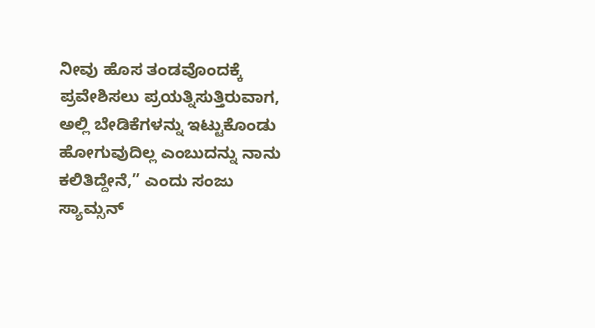ನೀವು ಹೊಸ ತಂಡವೊಂದಕ್ಕೆ ಪ್ರವೇಶಿಸಲು ಪ್ರಯತ್ನಿಸುತ್ತಿರುವಾಗ, ಅಲ್ಲಿ ಬೇಡಿಕೆಗಳನ್ನು ಇಟ್ಟುಕೊಂಡು ಹೋಗುವುದಿಲ್ಲ ಎಂಬುದನ್ನು ನಾನು ಕಲಿತಿದ್ದೇನೆ,” ಎಂದು ಸಂಜು ಸ್ಯಾಮ್ಸನ್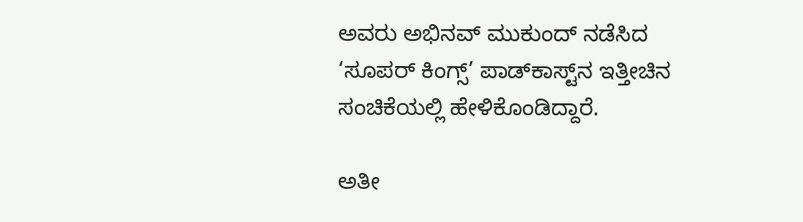ಅವರು ಅಭಿನವ್ ಮುಕುಂದ್‌ ನಡೆಸಿದ ‘ಸೂಪರ್ ಕಿಂಗ್ಸ್’ ಪಾಡ್‌ಕಾಸ್ಟ್‌ನ ಇತ್ತೀಚಿನ ಸಂಚಿಕೆಯಲ್ಲಿ ಹೇಳಿಕೊಂಡಿದ್ದಾರೆ.

ಅತೀ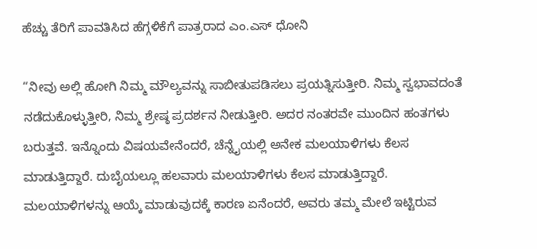ಹೆಚ್ಚು ತೆರಿಗೆ ಪಾವತಿಸಿದ ಹೆಗ್ಗಳಿಕೆಗೆ ಪಾತ್ರರಾದ ಎಂ.ಎಸ್‌ ಧೋನಿ

“ನೀವು ಅಲ್ಲಿ ಹೋಗಿ ನಿಮ್ಮ ಮೌಲ್ಯವನ್ನು ಸಾಬೀತುಪಡಿಸಲು ಪ್ರಯತ್ನಿಸುತ್ತೀರಿ. ನಿಮ್ಮ ಸ್ವಭಾವದಂತೆ ನಡೆದುಕೊಳ್ಳುತ್ತೀರಿ, ನಿಮ್ಮ ಶ್ರೇಷ್ಠ ಪ್ರದರ್ಶನ ನೀಡುತ್ತೀರಿ. ಅದರ ನಂತರವೇ ಮುಂದಿನ ಹಂತಗಳು ಬರುತ್ತವೆ. ಇನ್ನೊಂದು ವಿಷಯವೇನೆಂದರೆ, ಚೆನ್ನೈಯಲ್ಲಿ ಅನೇಕ ಮಲಯಾಳಿಗಳು ಕೆಲಸ ಮಾಡುತ್ತಿದ್ದಾರೆ. ದುಬೈಯಲ್ಲೂ ಹಲವಾರು ಮಲಯಾಳಿಗಳು ಕೆಲಸ ಮಾಡುತ್ತಿದ್ದಾರೆ. ಮಲಯಾಳಿಗಳನ್ನು ಆಯ್ಕೆ ಮಾಡುವುದಕ್ಕೆ ಕಾರಣ ಏನೆಂದರೆ, ಅವರು ತಮ್ಮ ಮೇಲೆ ಇಟ್ಟಿರುವ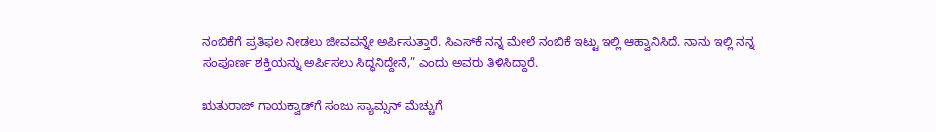ನಂಬಿಕೆಗೆ ಪ್ರತಿಫಲ ನೀಡಲು ಜೀವವನ್ನೇ ಅರ್ಪಿಸುತ್ತಾರೆ. ಸಿಎಸ್‌ಕೆ ನನ್ನ ಮೇಲೆ ನಂಬಿಕೆ ಇಟ್ಟು ಇಲ್ಲಿ ಆಹ್ವಾನಿಸಿದೆ. ನಾನು ಇಲ್ಲಿ ನನ್ನ ಸಂಪೂರ್ಣ ಶಕ್ತಿಯನ್ನು ಅರ್ಪಿಸಲು ಸಿದ್ಧನಿದ್ದೇನೆ,” ಎಂದು ಅವರು ತಿಳಿಸಿದ್ದಾರೆ.

ಋತುರಾಜ್‌ ಗಾಯಕ್ವಾಡ್‌ಗೆ ಸಂಜು ಸ್ಯಾಮ್ಸನ್‌ ಮೆಚ್ಚುಗೆ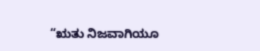“ಋತು ನಿಜವಾಗಿಯೂ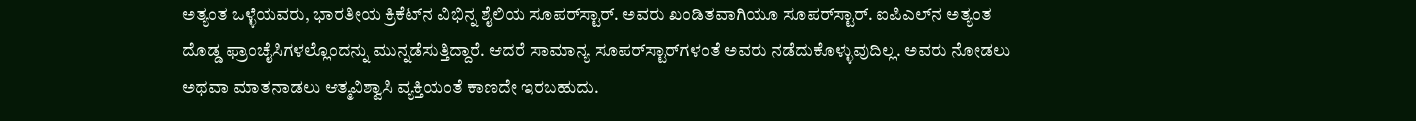ಅತ್ಯಂತ ಒಳ್ಳೆಯವರು, ಭಾರತೀಯ ಕ್ರಿಕೆಟ್‌ನ ವಿಭಿನ್ನ ಶೈಲಿಯ ಸೂಪರ್‌ಸ್ಟಾರ್‌. ಅವರು ಖಂಡಿತವಾಗಿಯೂ ಸೂಪರ್‌ಸ್ಟಾರ್‌. ಐಪಿಎಲ್‌ನ ಅತ್ಯಂತ ದೊಡ್ಡ ಫ್ರಾಂಚೈಸಿಗಳಲ್ಲೊಂದನ್ನು ಮುನ್ನಡೆಸುತ್ತಿದ್ದಾರೆ. ಆದರೆ ಸಾಮಾನ್ಯ ಸೂಪರ್‌ಸ್ಟಾರ್‌ಗಳಂತೆ ಅವರು ನಡೆದುಕೊಳ್ಳುವುದಿಲ್ಲ. ಅವರು ನೋಡಲು ಅಥವಾ ಮಾತನಾಡಲು ಆತ್ಮವಿಶ್ವಾಸಿ ವ್ಯಕ್ತಿಯಂತೆ ಕಾಣದೇ ಇರಬಹುದು.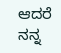ಆದರೆ ನನ್ನ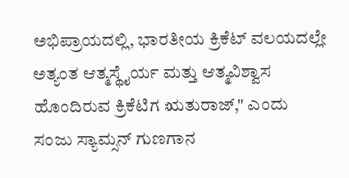ಅಭಿಪ್ರಾಯದಲ್ಲಿ, ಭಾರತೀಯ ಕ್ರಿಕೆಟ್ ವಲಯದಲ್ಲೇ ಅತ್ಯಂತ ಆತ್ಮಸ್ಥೈರ್ಯ ಮತ್ತು ಆತ್ಮವಿಶ್ವಾಸ ಹೊಂದಿರುವ ಕ್ರಿಕೆಟಿಗ ಋತುರಾಜ್‌," ಎಂದು ಸಂಜು ಸ್ಯಾಮ್ಸನ್‌ ಗುಣಗಾನ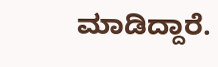ಮಾಡಿದ್ದಾರೆ.